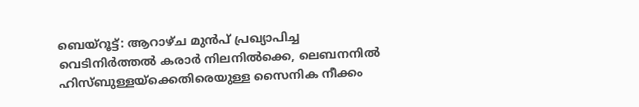ബെയ്റൂട്ട്: ആറാഴ്ച മുൻപ് പ്രഖ്യാപിച്ച വെടിനിർത്തൽ കരാർ നിലനിൽക്കെ, ലെബനനിൽ ഹിസ്ബുള്ളയ്ക്കെതിരെയുള്ള സൈനിക നീക്കം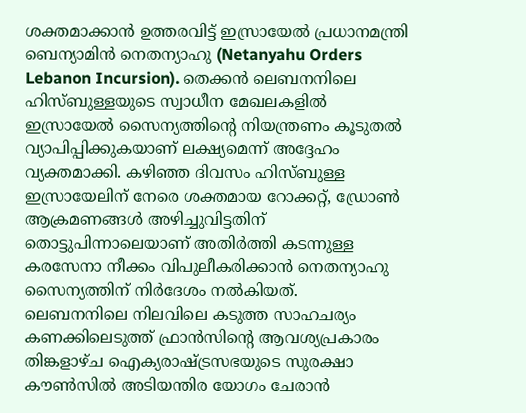ശക്തമാക്കാൻ ഉത്തരവിട്ട് ഇസ്രായേൽ പ്രധാനമന്ത്രി ബെന്യാമിൻ നെതന്യാഹു (Netanyahu Orders Lebanon Incursion). തെക്കൻ ലെബനനിലെ ഹിസ്ബുള്ളയുടെ സ്വാധീന മേഖലകളിൽ ഇസ്രായേൽ സൈന്യത്തിന്റെ നിയന്ത്രണം കൂടുതൽ വ്യാപിപ്പിക്കുകയാണ് ലക്ഷ്യമെന്ന് അദ്ദേഹം വ്യക്തമാക്കി. കഴിഞ്ഞ ദിവസം ഹിസ്ബുള്ള ഇസ്രായേലിന് നേരെ ശക്തമായ റോക്കറ്റ്, ഡ്രോൺ ആക്രമണങ്ങൾ അഴിച്ചുവിട്ടതിന് തൊട്ടുപിന്നാലെയാണ് അതിർത്തി കടന്നുള്ള കരസേനാ നീക്കം വിപുലീകരിക്കാൻ നെതന്യാഹു സൈന്യത്തിന് നിർദേശം നൽകിയത്.
ലെബനനിലെ നിലവിലെ കടുത്ത സാഹചര്യം കണക്കിലെടുത്ത് ഫ്രാൻസിന്റെ ആവശ്യപ്രകാരം തിങ്കളാഴ്ച ഐക്യരാഷ്ട്രസഭയുടെ സുരക്ഷാ കൗൺസിൽ അടിയന്തിര യോഗം ചേരാൻ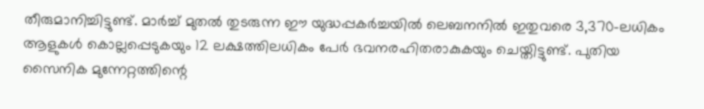തീരുമാനിച്ചിട്ടുണ്ട്. മാർച്ച് മുതൽ തുടരുന്ന ഈ യുദ്ധപ്പകർച്ചയിൽ ലെബനനിൽ ഇതുവരെ 3,370-ലധികം ആളുകൾ കൊല്ലപ്പെടുകയും 12 ലക്ഷത്തിലധികം പേർ ഭവനരഹിതരാകുകയും ചെയ്തിട്ടുണ്ട്. പുതിയ സൈനിക മുന്നേറ്റത്തിന്റെ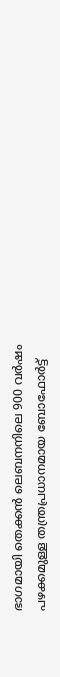ഭാഗമായി തെക്കൻ ലെബനനിലെ 900 വർഷം പഴക്കമുള്ള തന്ത്രപ്രധാനമായ ബോഫോർട്ട്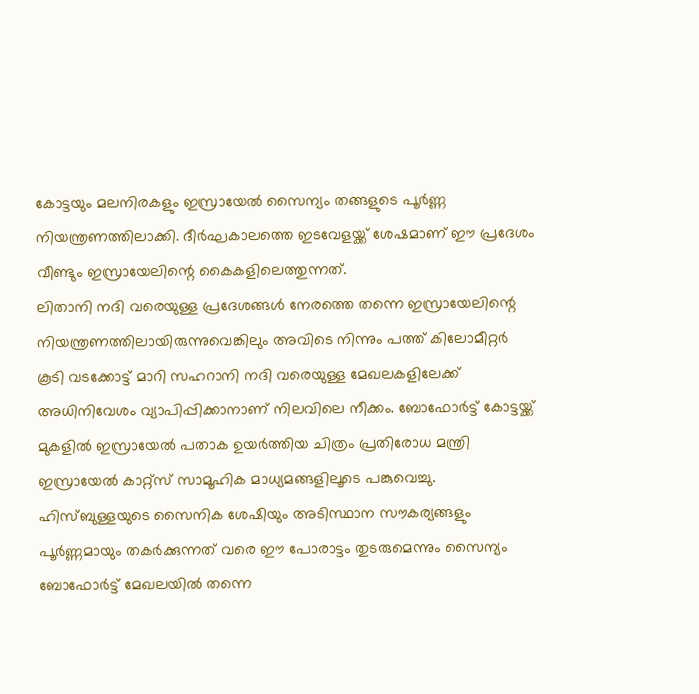കോട്ടയും മലനിരകളും ഇസ്രായേൽ സൈന്യം തങ്ങളുടെ പൂർണ്ണ നിയന്ത്രണത്തിലാക്കി. ദീർഘകാലത്തെ ഇടവേളയ്ക്ക് ശേഷമാണ് ഈ പ്രദേശം വീണ്ടും ഇസ്രായേലിന്റെ കൈകളിലെത്തുന്നത്.
ലിതാനി നദി വരെയുള്ള പ്രദേശങ്ങൾ നേരത്തെ തന്നെ ഇസ്രായേലിന്റെ നിയന്ത്രണത്തിലായിരുന്നുവെങ്കിലും അവിടെ നിന്നും പത്ത് കിലോമീറ്റർ കൂടി വടക്കോട്ട് മാറി സഹറാനി നദി വരെയുള്ള മേഖലകളിലേക്ക് അധിനിവേശം വ്യാപിപ്പിക്കാനാണ് നിലവിലെ നീക്കം. ബോഫോർട്ട് കോട്ടയ്ക്ക് മുകളിൽ ഇസ്രായേൽ പതാക ഉയർത്തിയ ചിത്രം പ്രതിരോധ മന്ത്രി ഇസ്രായേൽ കാറ്റ്സ് സാമൂഹിക മാധ്യമങ്ങളിലൂടെ പങ്കുവെച്ചു. ഹിസ്ബുള്ളയുടെ സൈനിക ശേഷിയും അടിസ്ഥാന സൗകര്യങ്ങളും പൂർണ്ണമായും തകർക്കുന്നത് വരെ ഈ പോരാട്ടം തുടരുമെന്നും സൈന്യം ബോഫോർട്ട് മേഖലയിൽ തന്നെ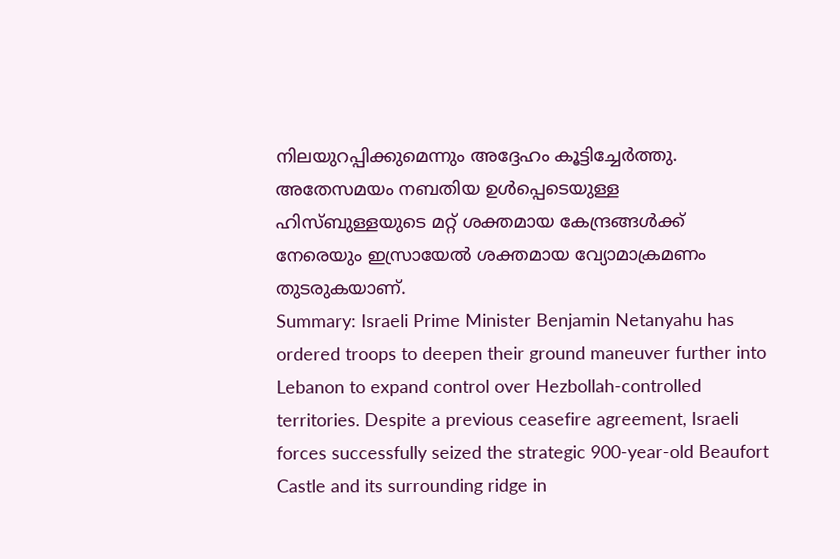നിലയുറപ്പിക്കുമെന്നും അദ്ദേഹം കൂട്ടിച്ചേർത്തു. അതേസമയം നബതിയ ഉൾപ്പെടെയുള്ള ഹിസ്ബുള്ളയുടെ മറ്റ് ശക്തമായ കേന്ദ്രങ്ങൾക്ക് നേരെയും ഇസ്രായേൽ ശക്തമായ വ്യോമാക്രമണം തുടരുകയാണ്.
Summary: Israeli Prime Minister Benjamin Netanyahu has ordered troops to deepen their ground maneuver further into Lebanon to expand control over Hezbollah-controlled territories. Despite a previous ceasefire agreement, Israeli forces successfully seized the strategic 900-year-old Beaufort Castle and its surrounding ridge in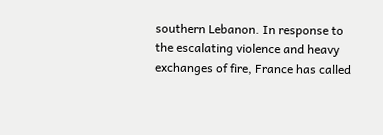southern Lebanon. In response to the escalating violence and heavy exchanges of fire, France has called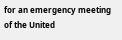for an emergency meeting of the United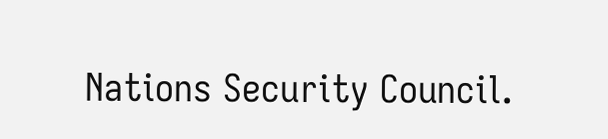Nations Security Council.